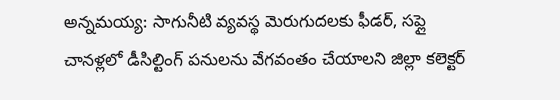అన్నమయ్య: సాగునీటి వ్యవస్థ మెరుగుదలకు ఫీడర్, సప్లై చానళ్లలో డీసిల్టింగ్ పనులను వేగవంతం చేయాలని జిల్లా కలెక్టర్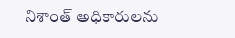నిశాంత్ అధికారులను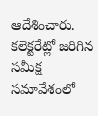ఆదేశించారు. కలెక్టరేట్లో జరిగిన సమీక్ష సమావేశంలో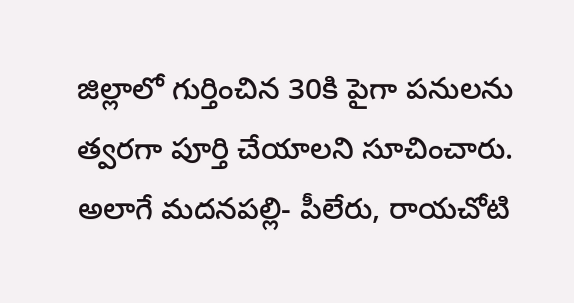జిల్లాలో గుర్తించిన 30కి పైగా పనులను త్వరగా పూర్తి చేయాలని సూచించారు. అలాగే మదనపల్లి- పీలేరు, రాయచోటి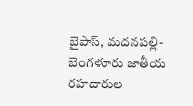బైపాస్, మదనపల్లి-బెంగళూరు జాతీయ రహదారుల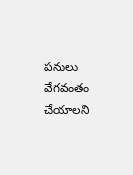పనులు వేగవంతం చేయాలని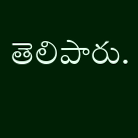తెలిపారు.